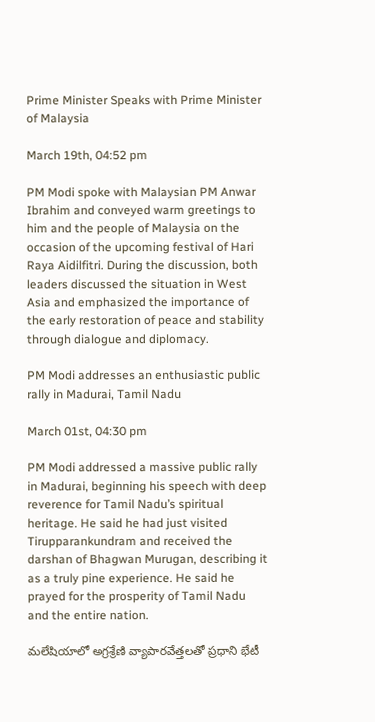Prime Minister Speaks with Prime Minister of Malaysia

March 19th, 04:52 pm

PM Modi spoke with Malaysian PM Anwar Ibrahim and conveyed warm greetings to him and the people of Malaysia on the occasion of the upcoming festival of Hari Raya Aidilfitri. During the discussion, both leaders discussed the situation in West Asia and emphasized the importance of the early restoration of peace and stability through dialogue and diplomacy.

PM Modi addresses an enthusiastic public rally in Madurai, Tamil Nadu

March 01st, 04:30 pm

PM Modi addressed a massive public rally in Madurai, beginning his speech with deep reverence for Tamil Nadu’s spiritual heritage. He said he had just visited Tirupparankundram and received the darshan of Bhagwan Murugan, describing it as a truly pine experience. He said he prayed for the prosperity of Tamil Nadu and the entire nation.

మలేషియాలో అగ్రశ్రేణి వ్యాపారవేత్తలతో ప్రధాని భేటీ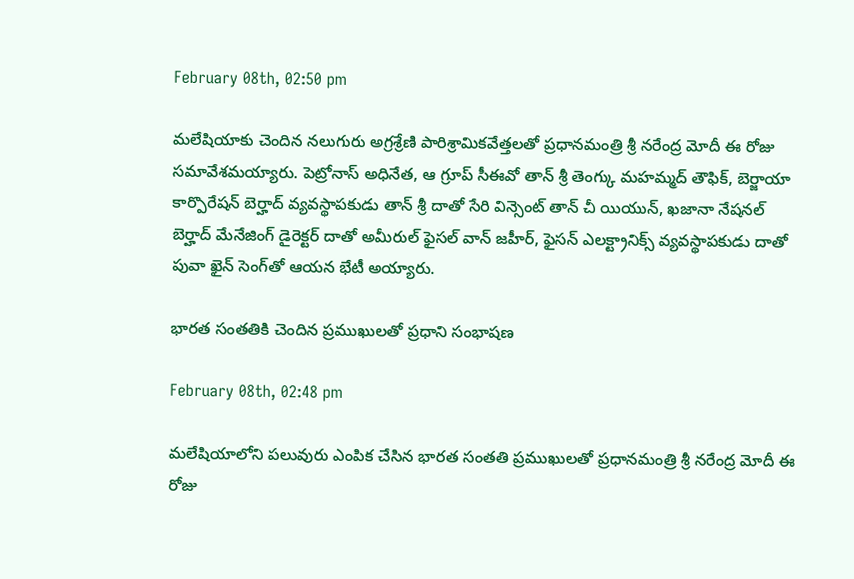February 08th, 02:50 pm

మలేషియాకు చెందిన నలుగురు అగ్రశ్రేణి పారిశ్రామికవేత్తలతో ప్రధానమంత్రి శ్రీ నరేంద్ర మోదీ ఈ రోజు సమావేశమయ్యారు. పెట్రోనాస్ అధినేత, ఆ గ్రూప్ సీఈవో తాన్ శ్రీ తెంగ్కు మహమ్మద్ తౌఫిక్, బెర్జాయా కార్పొరేషన్ బెర్హాద్ వ్యవస్థాపకుడు తాన్ శ్రీ దాతో సేరి విన్సెంట్ తాన్ చీ యియున్, ఖజానా నేషనల్ బెర్హాద్ మేనేజింగ్ డైరెక్టర్ దాతో అమీరుల్ ఫైసల్ వాన్ జహీర్, ఫైసన్ ఎలక్ట్రానిక్స్ వ్యవస్థాపకుడు దాతో పువా ఖైన్ సెంగ్‌తో ఆయన భేటీ అయ్యారు.

భారత సంతతికి చెందిన ప్రముఖులతో ప్రధాని సంభాషణ

February 08th, 02:48 pm

మలేషియాలోని పలువురు ఎంపిక చేసిన భారత సంతతి ప్రముఖులతో ప్రధానమంత్రి శ్రీ నరేంద్ర మోదీ ఈ రోజు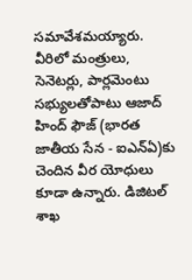సమావేశమయ్యారు. వీరిలో మంత్రులు, సెనెటర్లు, పార్లమెంటు సభ్యులతోపాటు ఆజాద్ హింద్ ఫౌజ్ (భారత జాతీయ సేన - ఐఎన్ఏ)కు చెందిన వీర యోధులు కూడా ఉన్నారు. డిజిటల్ శాఖ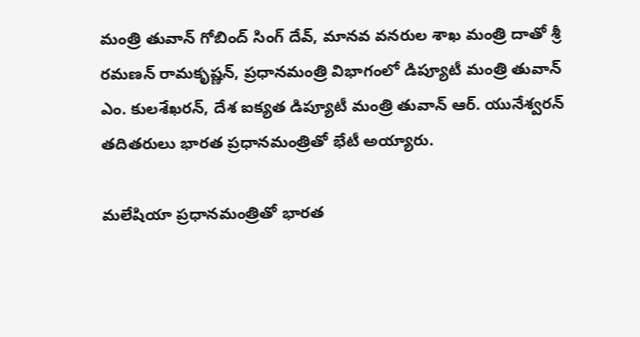మంత్రి తువాన్ గోబింద్ సింగ్ దేవ్, మానవ వనరుల శాఖ మంత్రి దాతో శ్రీ రమణన్ రామకృష్ణన్, ప్రధానమంత్రి విభాగంలో డిప్యూటీ మంత్రి తువాన్ ఎం. కులశేఖరన్, దేశ ఐక్యత డిప్యూటీ మంత్రి తువాన్ ఆర్. యునేశ్వరన్ తదితరులు భారత ప్రధానమంత్రితో భేటీ అయ్యారు.

మలేషియా ప్రధానమంత్రితో భారత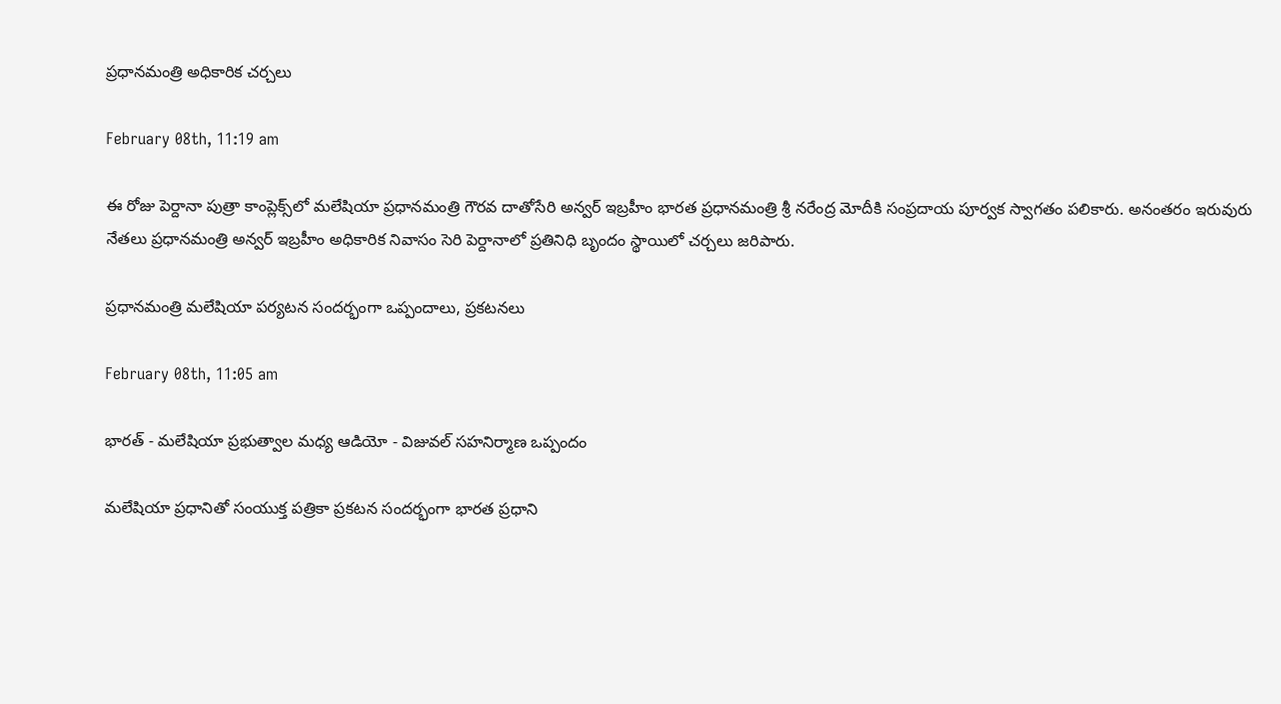ప్రధానమంత్రి అధికారిక చర్చలు

February 08th, 11:19 am

ఈ రోజు పెర్దానా పుత్రా కాంప్లెక్స్‌లో మలేషియా ప్రధానమంత్రి గౌరవ దాతోసేరి అన్వర్ ఇబ్రహీం భారత ప్రధానమంత్రి శ్రీ నరేంద్ర మోదీకి సంప్రదాయ పూర్వక స్వాగతం పలికారు. అనంతరం ఇరువురు నేతలు ప్రధానమంత్రి అన్వర్ ఇబ్రహీం అధికారిక నివాసం సెరి పెర్దానాలో ప్రతినిధి బృందం స్థాయిలో చర్చలు జరిపారు.

ప్రధానమంత్రి మలేషియా పర్యటన సందర్భంగా ఒప్పందాలు, ప్రకటనలు

February 08th, 11:05 am

భారత్ - మలేషియా ప్రభుత్వాల మధ్య ఆడియో - విజువల్ సహనిర్మాణ ఒప్పందం

మలేషియా ప్రధానితో సంయుక్త పత్రికా ప్రకటన సందర్భంగా భారత ప్రధాని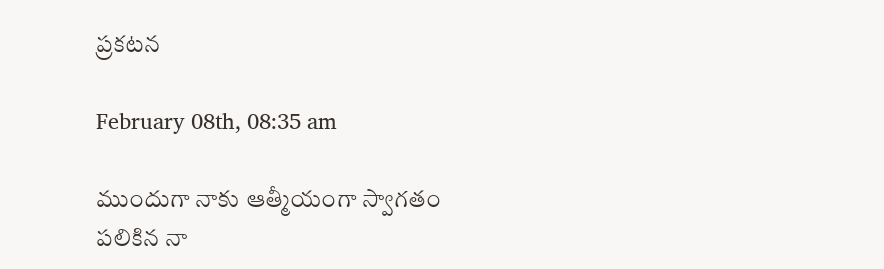ప్రకటన

February 08th, 08:35 am

ముందుగా నాకు ఆత్మీయంగా స్వాగతం పలికిన నా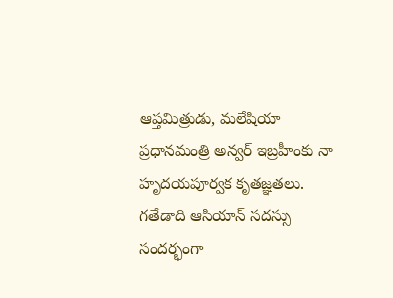ఆప్తమిత్రుడు, మలేషియా ప్రధానమంత్రి అన్వర్ ఇబ్రహీంకు నా హృదయపూర్వక కృతజ్ఞతలు. గతేడాది ఆసియాన్ సదస్సు సందర్భంగా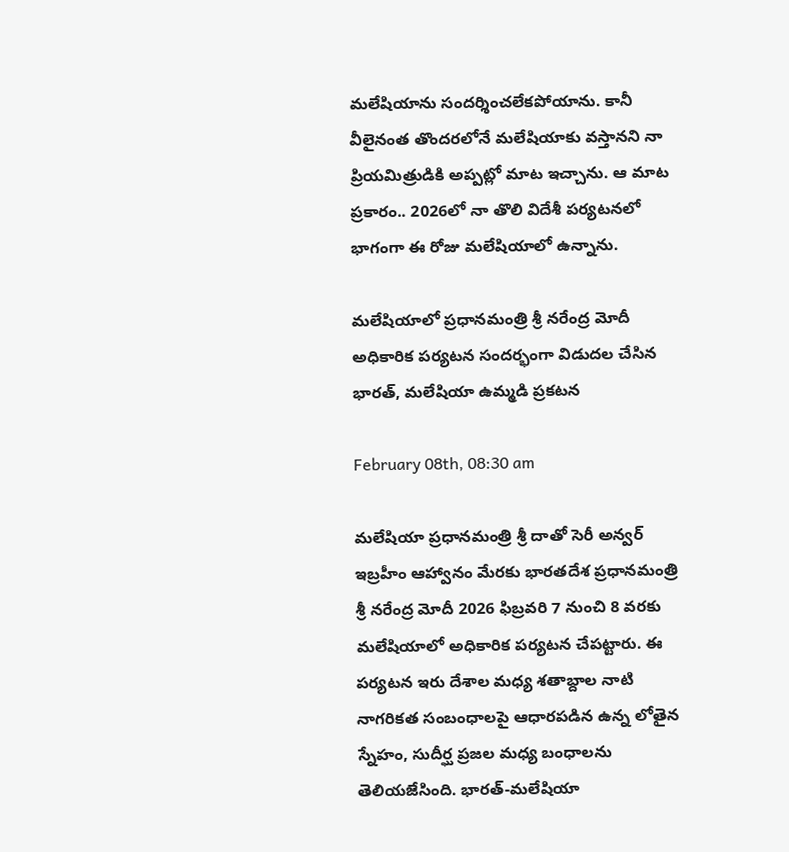మలేషియాను సందర్శించలేకపోయాను. కానీ వీలైనంత తొందరలోనే మలేషియాకు వస్తానని నా ప్రియమిత్రుడికి అప్పట్లో మాట ఇచ్చాను. ఆ మాట ప్రకారం.. 2026లో నా తొలి విదేశీ పర్యటనలో భాగంగా ఈ రోజు మలేషియాలో ఉన్నాను.

మలేషియాలో ప్రధానమంత్రి శ్రీ నరేంద్ర మోదీ అధికారిక పర్యటన సందర్భంగా విడుదల చేసిన భారత్, మలేషియా ఉమ్మడి ప్రకటన

February 08th, 08:30 am

మలేషియా ప్రధానమంత్రి శ్రీ దాతో సెరీ అన్వర్ ఇబ్రహీం ఆహ్వానం మేరకు భారతదేశ ప్రధానమంత్రి శ్రీ నరేంద్ర మోదీ 2026 ఫిబ్రవరి 7 నుంచి 8 వరకు మలేషియాలో అధికారిక పర్యటన చేపట్టారు. ఈ పర్యటన ఇరు దేశాల మధ్య శతాబ్దాల నాటి నాగరికత సంబంధాలపై ఆధారపడిన ఉన్న లోతైన స్నేహం, సుదీర్ఘ ప్రజల మధ్య బంధాలను తెలియజేసింది. భారత్-మలేషియా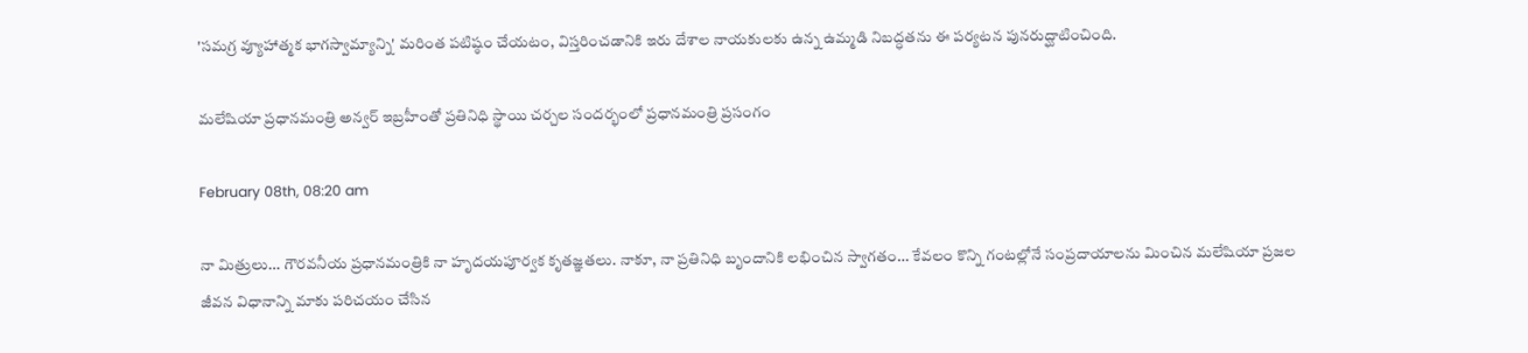'సమగ్ర వ్యూహాత్మక భాగస్వామ్యాన్ని' మరింత పటిష్ఠం చేయటం, విస్తరించడానికి ఇరు దేశాల నాయకులకు ఉన్న ఉమ్మడి నిబద్ధతను ఈ పర్యటన పునరుద్ఘాటించింది.

మలేషియా ప్రధానమంత్రి అన్వర్ ఇబ్రహీంతో ప్రతినిధి స్థాయి చర్చల సందర్భంలో ప్రధానమంత్రి ప్రసంగం

February 08th, 08:20 am

నా మిత్రులు... గౌరవనీయ ప్రధానమంత్రికి నా హృదయపూర్వక కృతజ్ఞతలు. నాకూ, నా ప్రతినిధి బృందానికి లభించిన స్వాగతం... కేవలం కొన్ని గంటల్లోనే సంప్రదాయాలను మించిన మలేషియా ప్రజల జీవన విధానాన్ని మాకు పరిచయం చేసిన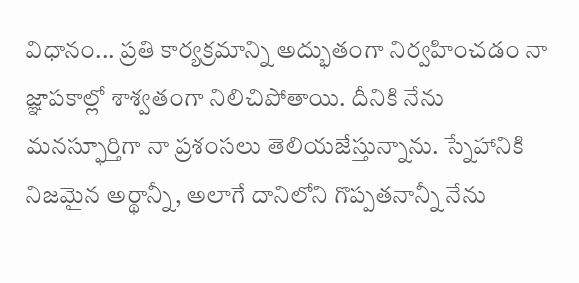విధానం... ప్రతి కార్యక్రమాన్ని అద్భుతంగా నిర్వహించడం నా జ్ఞాపకాల్లో శాశ్వతంగా నిలిచిపోతాయి. దీనికి నేను మనస్ఫూర్తిగా నా ప్రశంసలు తెలియజేస్తున్నాను. స్నేహానికి నిజమైన అర్థాన్నీ, అలాగే దానిలోని గొప్పతనాన్నీ నేను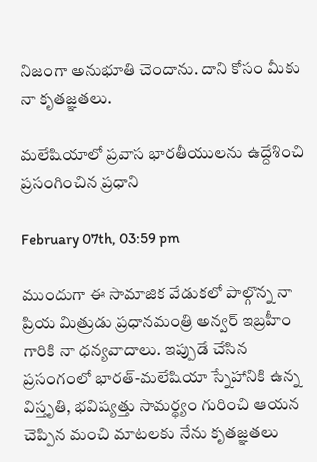నిజంగా అనుభూతి చెందాను. దాని కోసం మీకు నా కృతజ్ఞతలు.

మలేషియాలో ప్రవాస భారతీయులను ఉద్దేశించి ప్రసంగించిన ప్రధాని

February 07th, 03:59 pm

ముందుగా ఈ సామాజిక వేడుకలో పాల్గొన్న నా ప్రియ మిత్రుడు ప్రధానమంత్రి అన్వర్ ఇబ్రహీం గారికి నా ధన్యవాదాలు. ఇప్పుడే చేసిన ప్రసంగంలో భారత్-మలేషియా స్నేహానికి ఉన్న విస్తృతి, భవిష్యత్తు సామర్థ్యం గురించి ఆయన చెప్పిన మంచి మాటలకు నేను కృతజ్ఞతలు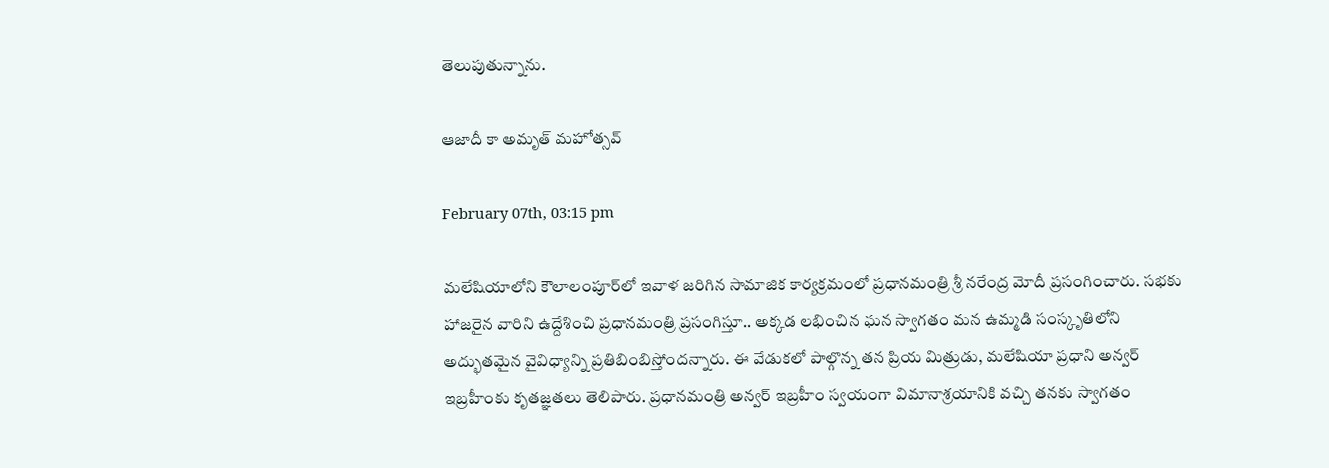తెలుపుతున్నాను.

ఆజాదీ కా అమృత్ మహోత్సవ్

February 07th, 03:15 pm

మలేషియాలోని కౌలాలంపూర్‌లో ఇవాళ జరిగిన సామాజిక కార్యక్రమంలో ప్రధానమంత్రి శ్రీ నరేంద్ర మోదీ ప్రసంగించారు. సభకు హాజరైన వారిని ఉద్దేశించి ప్రధానమంత్రి ప్రసంగిస్తూ.. అక్కడ లభించిన ఘన స్వాగతం మన ఉమ్మడి సంస్కృతిలోని అద్భుతమైన వైవిధ్యాన్ని ప్రతిబింబిస్తోందన్నారు. ఈ వేడుకలో పాల్గొన్న తన ప్రియ మిత్రుడు, మలేషియా ప్రధాని అన్వర్ ఇబ్రహీంకు కృతజ్ఞతలు తెలిపారు. ప్రధానమంత్రి అన్వర్ ఇబ్రహీం స్వయంగా విమానాశ్రయానికి వచ్చి తనకు స్వాగతం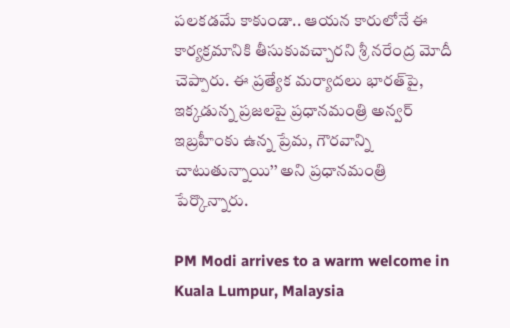పలకడమే కాకుండా.. ఆయన కారులోనే ఈ కార్యక్రమానికి తీసుకువచ్చారని శ్రీ నరేంద్ర మోదీ చెప్పారు. ఈ ప్రత్యేక మర్యాదలు భారత్‌పై, ఇక్కడున్న ప్రజలపై ప్రధానమంత్రి అన్వర్ ఇబ్రహీంకు ఉన్న ప్రేమ, గౌరవాన్ని చాటుతున్నాయి’’ అని ప్రధానమంత్రి పేర్కొన్నారు.

PM Modi arrives to a warm welcome in Kuala Lumpur, Malaysia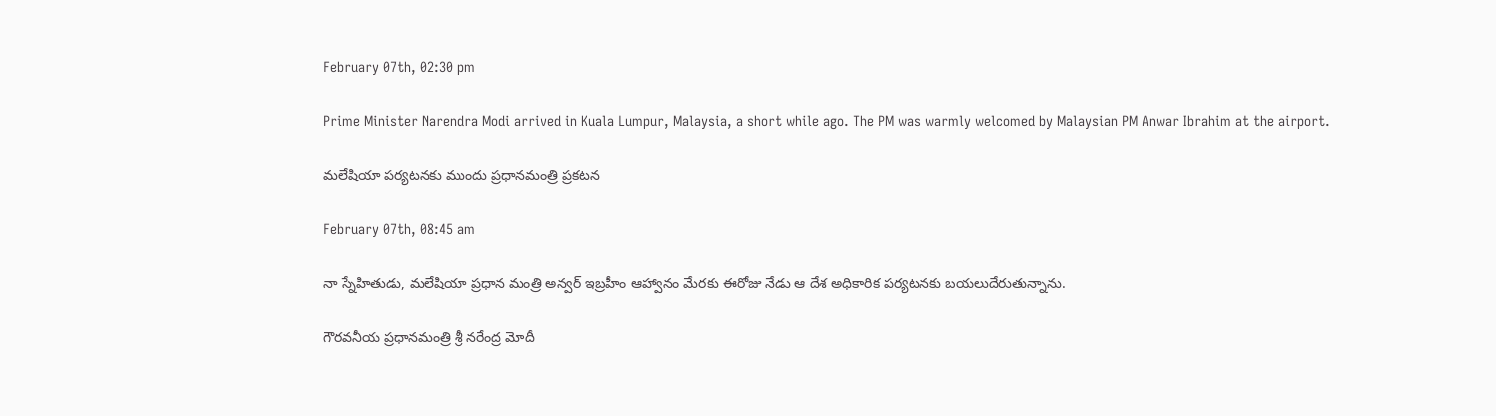February 07th, 02:30 pm

Prime Minister Narendra Modi arrived in Kuala Lumpur, Malaysia, a short while ago. The PM was warmly welcomed by Malaysian PM Anwar Ibrahim at the airport.

మలేషియా పర్యటనకు ముందు ప్రధానమంత్రి ప్రకటన

February 07th, 08:45 am

నా స్నేహితుడు, మలేషియా ప్రధాన మంత్రి అన్వర్ ఇబ్రహీం ఆహ్వానం మేరకు ఈరోజు నేడు ఆ దేశ అధికారిక పర్యటనకు బయలుదేరుతున్నాను.

గౌరవనీయ ప్రధానమంత్రి శ్రీ నరేంద్ర మోదీ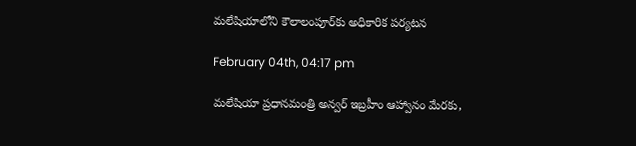మలేషియాలోని కౌలాలంపూర్‌కు అధికారిక పర్యటన

February 04th, 04:17 pm

మలేషియా ప్రధానమంత్రి అన్వర్ ఇబ్రహీం ఆహ్వానం మేరకు,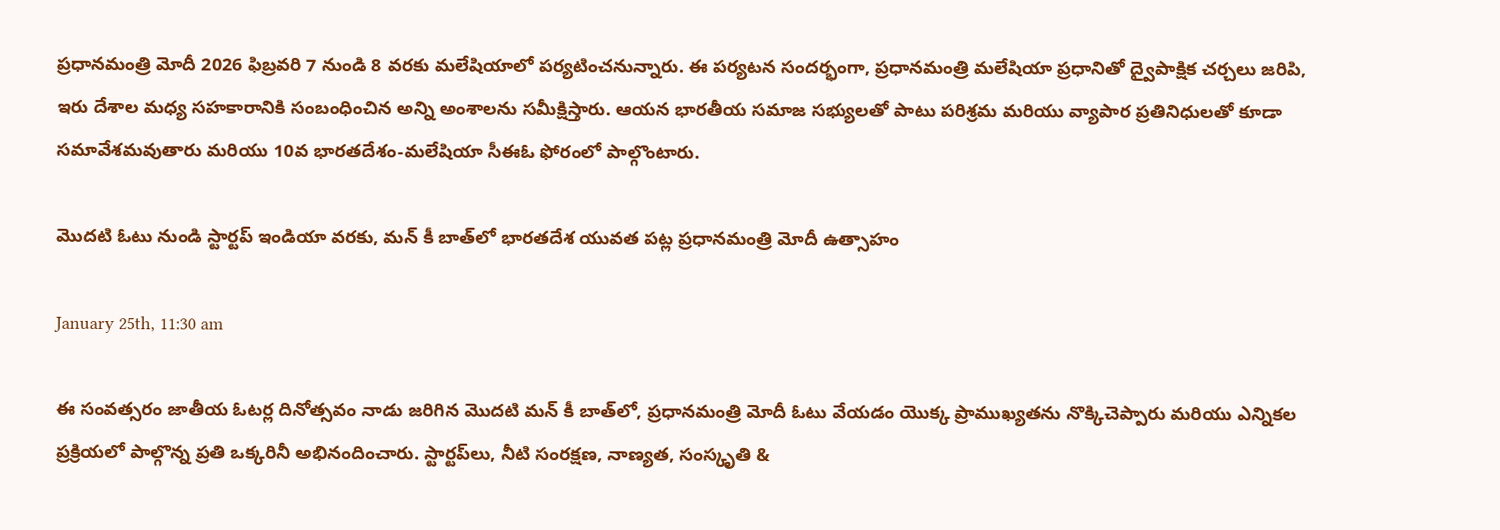ప్రధానమంత్రి మోదీ 2026 ఫిబ్రవరి 7 నుండి 8 వరకు మలేషియాలో పర్యటించనున్నారు. ఈ పర్యటన సందర్భంగా, ప్రధానమంత్రి మలేషియా ప్రధానితో ద్వైపాక్షిక చర్చలు జరిపి, ఇరు దేశాల మధ్య సహకారానికి సంబంధించిన అన్ని అంశాలను సమీక్షిస్తారు. ఆయన భారతీయ సమాజ సభ్యులతో పాటు పరిశ్రమ మరియు వ్యాపార ప్రతినిధులతో కూడా సమావేశమవుతారు మరియు 10వ భారతదేశం-మలేషియా సీఈఓ ఫోరంలో పాల్గొంటారు.

మొదటి ఓటు నుండి స్టార్టప్ ఇండియా వరకు, మన్ కీ బాత్‌లో భారతదేశ యువత పట్ల ప్రధానమంత్రి మోదీ ఉత్సాహం

January 25th, 11:30 am

ఈ సంవత్సరం జాతీయ ఓటర్ల దినోత్సవం నాడు జరిగిన మొదటి మన్ కీ బాత్‌లో, ప్రధానమంత్రి మోదీ ఓటు వేయడం యొక్క ప్రాముఖ్యతను నొక్కిచెప్పారు మరియు ఎన్నికల ప్రక్రియలో పాల్గొన్న ప్రతి ఒక్కరినీ అభినందించారు. స్టార్టప్‌లు, నీటి సంరక్షణ, నాణ్యత, సంస్కృతి &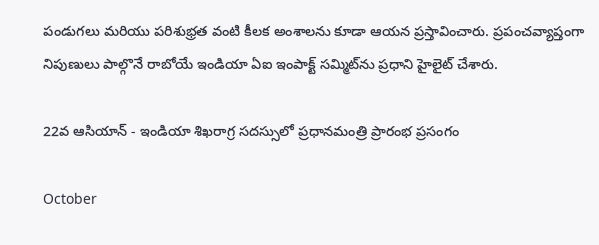పండుగలు మరియు పరిశుభ్రత వంటి కీలక అంశాలను కూడా ఆయన ప్రస్తావించారు. ప్రపంచవ్యాప్తంగా నిపుణులు పాల్గొనే రాబోయే ఇండియా ఏఐ ఇంపాక్ట్ సమ్మిట్‌ను ప్రధాని హైలైట్ చేశారు.

22వ ఆసియాన్ - ఇండియా శిఖరాగ్ర సదస్సులో ప్రధానమంత్రి ప్రారంభ ప్రసంగం

October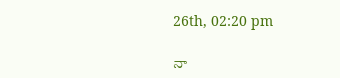26th, 02:20 pm

నా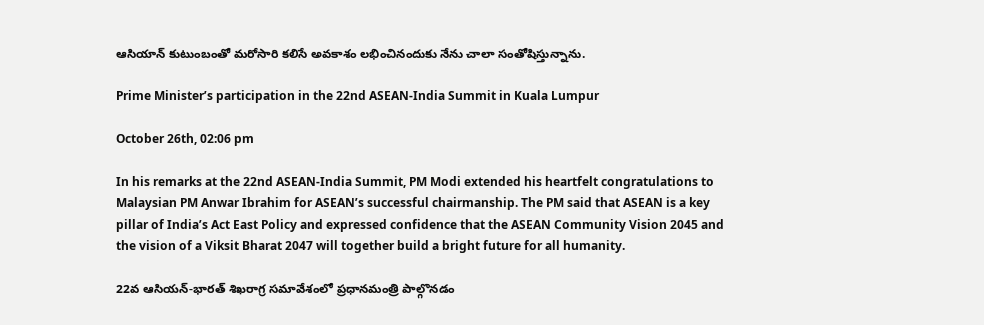ఆసియాన్ కుటుంబంతో మరోసారి కలిసే అవకాశం లభించినందుకు నేను చాలా సంతోషిస్తున్నాను.

Prime Minister’s participation in the 22nd ASEAN-India Summit in Kuala Lumpur

October 26th, 02:06 pm

In his remarks at the 22nd ASEAN-India Summit, PM Modi extended his heartfelt congratulations to Malaysian PM Anwar Ibrahim for ASEAN’s successful chairmanship. The PM said that ASEAN is a key pillar of India’s Act East Policy and expressed confidence that the ASEAN Community Vision 2045 and the vision of a Viksit Bharat 2047 will together build a bright future for all humanity.

22వ ఆసియన్-భారత్ శిఖరాగ్ర సమావేశంలో ప్రధానమంత్రి పాల్గొనడం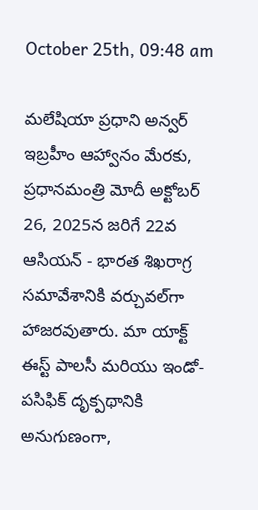October 25th, 09:48 am

మలేషియా ప్రధాని అన్వర్ ఇబ్రహీం ఆహ్వానం మేరకు, ప్రధానమంత్రి మోదీ అక్టోబర్ 26, 2025న జరిగే 22వ ఆసియన్ - భారత శిఖరాగ్ర సమావేశానికి వర్చువల్‌గా హాజరవుతారు. మా యాక్ట్ ఈస్ట్ పాలసీ మరియు ఇండో-పసిఫిక్ దృక్పథానికి అనుగుణంగా,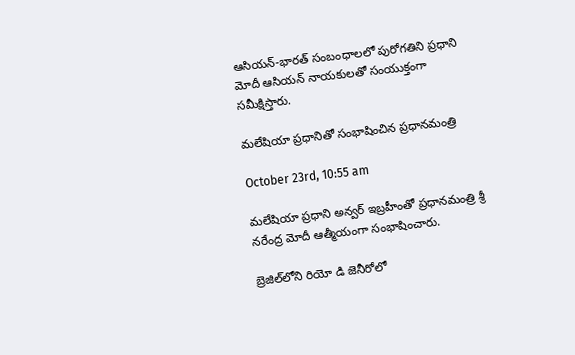ఆసియన్-భారత్ సంబంధాలలో పురోగతిని ప్రధాని మోదీ ఆసియన్ నాయకులతో సంయుక్తంగా సమీక్షిస్తారు.

మలేషియా ప్రధానితో సంభాషించిన ప్రధానమంత్రి

October 23rd, 10:55 am

మలేషియా ప్రధాని అన్వర్ ఇబ్రహీంతో ప్రధానమంత్రి శ్రీ నరేంద్ర మోదీ ఆత్మీయంగా సంభాషించారు.

బ్రెజిల్‌లోని రియో డి జెనీరోలో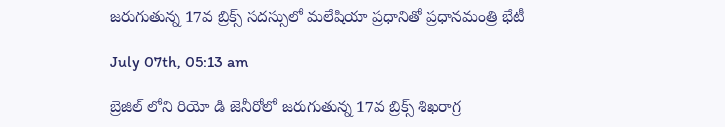జరుగుతున్న 17వ బ్రిక్స్ సదస్సులో మలేషియా ప్రధానితో ప్రధానమంత్రి భేటీ

July 07th, 05:13 am

బ్రెజిల్ లోని రియో డి జెనీరోలో జరుగుతున్న 17వ బ్రిక్స్ శిఖరాగ్ర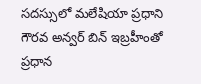సదస్సులో మలేషియా ప్రధాని గౌరవ అన్వర్ బిన్ ఇబ్రహీంతో ప్రధాన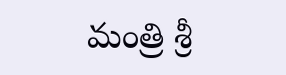మంత్రి శ్రీ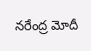నరేంద్ర మోదీ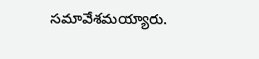సమావేశమయ్యారు.